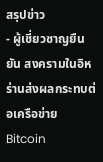สรุปข่าว
- ผู้เชี่ยวชาญยืนยัน สงครามในอิหร่านส่งผลกระทบต่อเครือข่าย Bitcoin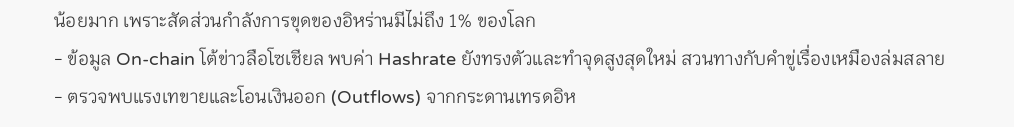น้อยมาก เพราะสัดส่วนกำลังการขุดของอิหร่านมีไม่ถึง 1% ของโลก
- ข้อมูล On-chain โต้ข่าวลือโซเชียล พบค่า Hashrate ยังทรงตัวและทำจุดสูงสุดใหม่ สวนทางกับคำขู่เรื่องเหมืองล่มสลาย
- ตรวจพบแรงเทขายและโอนเงินออก (Outflows) จากกระดานเทรดอิห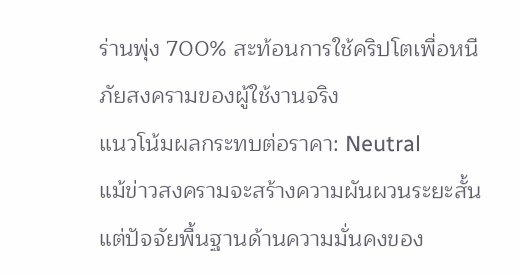ร่านพุ่ง 700% สะท้อนการใช้คริปโตเพื่อหนีภัยสงครามของผู้ใช้งานจริง
แนวโน้มผลกระทบต่อราคา: Neutral
แม้ข่าวสงครามจะสร้างความผันผวนระยะสั้น แต่ปัจจัยพื้นฐานด้านความมั่นคงของ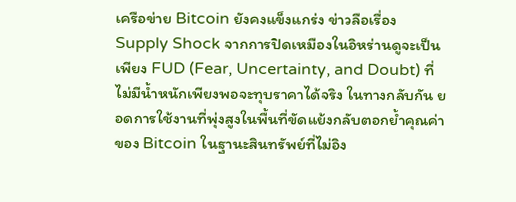เครือข่าย Bitcoin ยังคงแข็งแกร่ง ข่าวลือเรื่อง Supply Shock จากการปิดเหมืองในอิหร่านดูจะเป็นเพียง FUD (Fear, Uncertainty, and Doubt) ที่ไม่มีน้ำหนักเพียงพอจะทุบราคาได้จริง ในทางกลับกัน ยอดการใช้งานที่พุ่งสูงในพื้นที่ขัดแย้งกลับตอกย้ำคุณค่าของ Bitcoin ในฐานะสินทรัพย์ที่ไม่อิง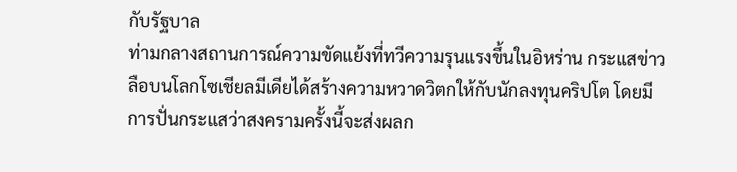กับรัฐบาล
ท่ามกลางสถานการณ์ความขัดแย้งที่ทวีความรุนแรงขึ้นในอิหร่าน กระแสข่าวลือบนโลกโซเชียลมีเดียได้สร้างความหวาดวิตกให้กับนักลงทุนคริปโต โดยมีการปั่นกระแสว่าสงครามครั้งนี้จะส่งผลก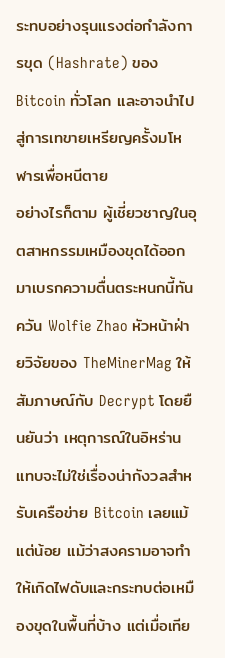ระทบอย่างรุนแรงต่อกำลังการขุด (Hashrate) ของ Bitcoin ทั่วโลก และอาจนำไปสู่การเทขายเหรียญครั้งมโหฬารเพื่อหนีตาย
อย่างไรก็ตาม ผู้เชี่ยวชาญในอุตสาหกรรมเหมืองขุดได้ออกมาเบรกความตื่นตระหนกนี้ทันควัน Wolfie Zhao หัวหน้าฝ่ายวิจัยของ TheMinerMag ให้สัมภาษณ์กับ Decrypt โดยยืนยันว่า เหตุการณ์ในอิหร่านแทบจะไม่ใช่เรื่องน่ากังวลสำหรับเครือข่าย Bitcoin เลยแม้แต่น้อย แม้ว่าสงครามอาจทำให้เกิดไฟดับและกระทบต่อเหมืองขุดในพื้นที่บ้าง แต่เมื่อเทีย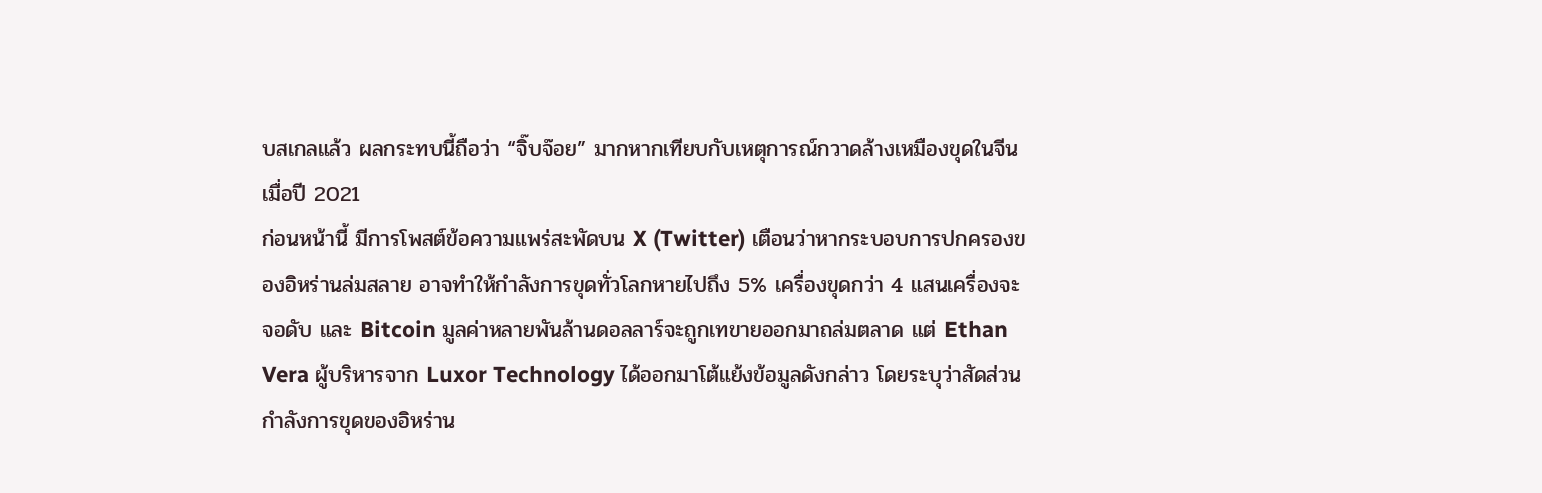บสเกลแล้ว ผลกระทบนี้ถือว่า “จิ๊บจ๊อย” มากหากเทียบกับเหตุการณ์กวาดล้างเหมืองขุดในจีนเมื่อปี 2021
ก่อนหน้านี้ มีการโพสต์ข้อความแพร่สะพัดบน X (Twitter) เตือนว่าหากระบอบการปกครองของอิหร่านล่มสลาย อาจทำให้กำลังการขุดทั่วโลกหายไปถึง 5% เครื่องขุดกว่า 4 แสนเครื่องจะจอดับ และ Bitcoin มูลค่าหลายพันล้านดอลลาร์จะถูกเทขายออกมาถล่มตลาด แต่ Ethan Vera ผู้บริหารจาก Luxor Technology ได้ออกมาโต้แย้งข้อมูลดังกล่าว โดยระบุว่าสัดส่วนกำลังการขุดของอิหร่าน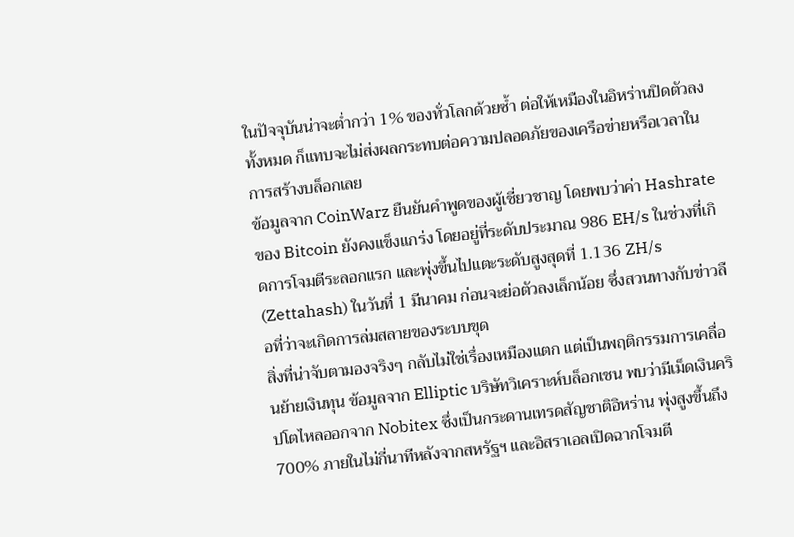ในปัจจุบันน่าจะต่ำกว่า 1% ของทั่วโลกด้วยซ้ำ ต่อให้เหมืองในอิหร่านปิดตัวลงทั้งหมด ก็แทบจะไม่ส่งผลกระทบต่อความปลอดภัยของเครือข่ายหรือเวลาในการสร้างบล็อกเลย
ข้อมูลจาก CoinWarz ยืนยันคำพูดของผู้เชี่ยวชาญ โดยพบว่าค่า Hashrate ของ Bitcoin ยังคงแข็งแกร่ง โดยอยู่ที่ระดับประมาณ 986 EH/s ในช่วงที่เกิดการโจมตีระลอกแรก และพุ่งขึ้นไปแตะระดับสูงสุดที่ 1.136 ZH/s (Zettahash) ในวันที่ 1 มีนาคม ก่อนจะย่อตัวลงเล็กน้อย ซึ่งสวนทางกับข่าวลือที่ว่าจะเกิดการล่มสลายของระบบขุด
สิ่งที่น่าจับตามองจริงๆ กลับไม่ใช่เรื่องเหมืองแตก แต่เป็นพฤติกรรมการเคลื่อนย้ายเงินทุน ข้อมูลจาก Elliptic บริษัทวิเคราะห์บล็อกเชน พบว่ามีเม็ดเงินคริปโตไหลออกจาก Nobitex ซึ่งเป็นกระดานเทรดสัญชาติอิหร่าน พุ่งสูงขึ้นถึง 700% ภายในไม่กี่นาทีหลังจากสหรัฐฯ และอิสราเอลเปิดฉากโจมตี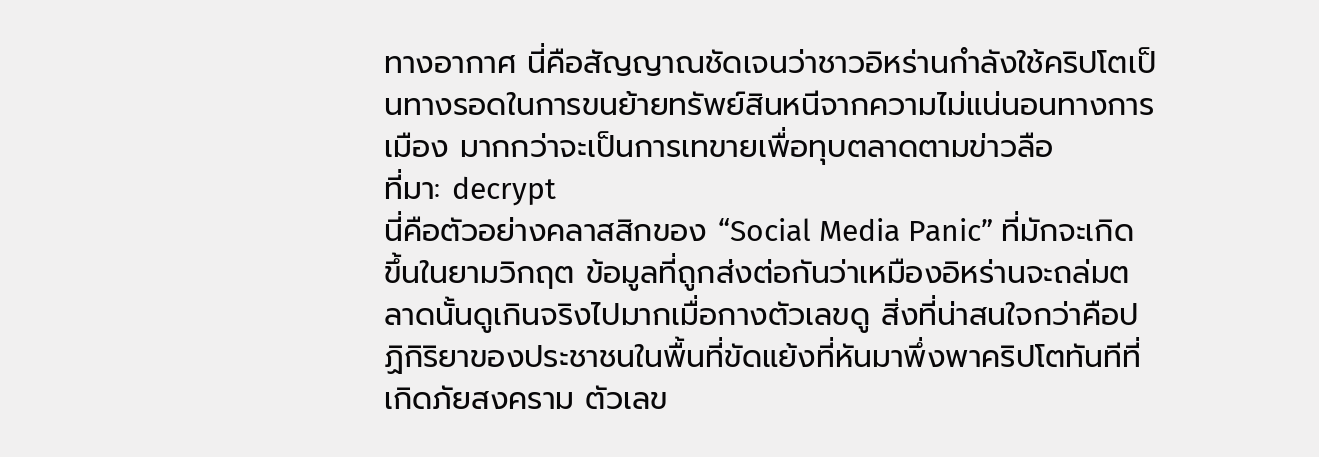ทางอากาศ นี่คือสัญญาณชัดเจนว่าชาวอิหร่านกำลังใช้คริปโตเป็นทางรอดในการขนย้ายทรัพย์สินหนีจากความไม่แน่นอนทางการเมือง มากกว่าจะเป็นการเทขายเพื่อทุบตลาดตามข่าวลือ
ที่มา: decrypt
นี่คือตัวอย่างคลาสสิกของ “Social Media Panic” ที่มักจะเกิดขึ้นในยามวิกฤต ข้อมูลที่ถูกส่งต่อกันว่าเหมืองอิหร่านจะถล่มตลาดนั้นดูเกินจริงไปมากเมื่อกางตัวเลขดู สิ่งที่น่าสนใจกว่าคือปฏิกิริยาของประชาชนในพื้นที่ขัดแย้งที่หันมาพึ่งพาคริปโตทันทีที่เกิดภัยสงคราม ตัวเลข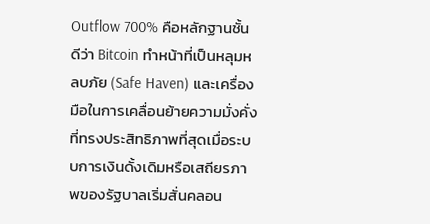Outflow 700% คือหลักฐานชั้นดีว่า Bitcoin ทำหน้าที่เป็นหลุมหลบภัย (Safe Haven) และเครื่องมือในการเคลื่อนย้ายความมั่งคั่งที่ทรงประสิทธิภาพที่สุดเมื่อระบบการเงินดั้งเดิมหรือเสถียรภาพของรัฐบาลเริ่มสั่นคลอน